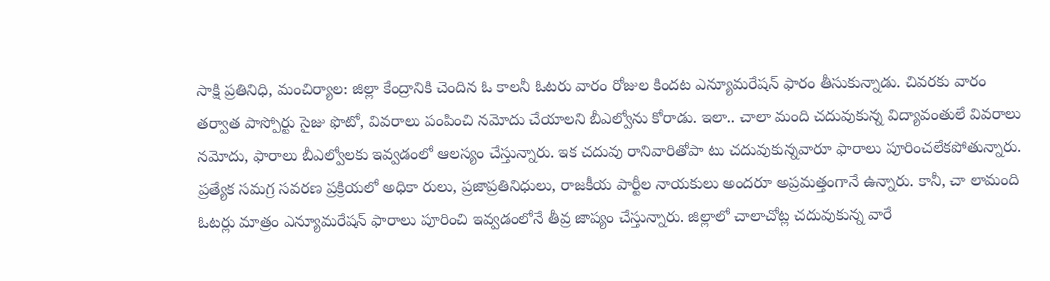సాక్షి ప్రతినిధి, మంచిర్యాల: జిల్లా కేంద్రానికి చెందిన ఓ కాలనీ ఓటరు వారం రోజుల కిందట ఎన్యూమరేషన్ ఫారం తీసుకున్నాడు. చివరకు వారం తర్వాత పాస్పోర్టు సైజు ఫొటో, వివరాలు పంపించి నమోదు చేయాలని బీఎల్వోను కోరాడు. ఇలా.. చాలా మంది చదువుకున్న విద్యావంతులే వివరాలు నమోదు, ఫారాలు బీఎల్వోలకు ఇవ్వడంలో ఆలస్యం చేస్తున్నారు. ఇక చదువు రానివారితోపా టు చదువుకున్నవారూ ఫారాలు పూరించలేకపోతున్నారు. ప్రత్యేక సమగ్ర సవరణ ప్రక్రియలో అధికా రులు, ప్రజాప్రతినిధులు, రాజకీయ పార్టీల నాయకులు అందరూ అప్రమత్తంగానే ఉన్నారు. కానీ, చా లామంది ఓటర్లు మాత్రం ఎన్యూమరేషన్ ఫారాలు పూరించి ఇవ్వడంలోనే తీవ్ర జాప్యం చేస్తున్నారు. జిల్లాలో చాలాచోట్ల చదువుకున్న వారే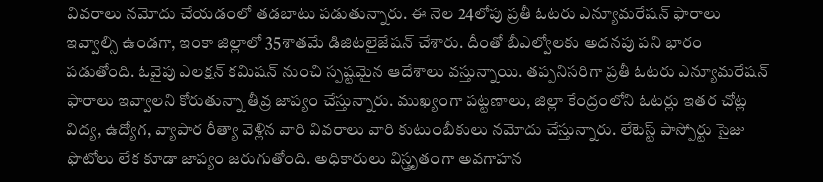వివరాలు నమోదు చేయడంలో తడబాటు పడుతున్నారు. ఈ నెల 24లోపు ప్రతీ ఓటరు ఎన్యూమరేషన్ ఫారాలు ఇవ్వాల్సి ఉండగా, ఇంకా జిల్లాలో 35శాతమే డిజిటలైజేషన్ చేశారు. దీంతో బీఎల్వోలకు అదనపు పని భారం పడుతోంది. ఓవైపు ఎలక్షన్ కమిషన్ నుంచి స్పష్టమైన ఆదేశాలు వస్తున్నాయి. తప్పనిసరిగా ప్రతీ ఓటరు ఎన్యూమరేషన్ ఫారాలు ఇవ్వాలని కోరుతున్నా తీవ్ర జాప్యం చేస్తున్నారు. ముఖ్యంగా పట్టణాలు, జిల్లా కేంద్రంలోని ఓటర్లు ఇతర చోట్ల విద్య, ఉద్యోగ, వ్యాపార రీత్యా వెళ్లిన వారి వివరాలు వారి కుటుంబీకులు నమోదు చేస్తున్నారు. లేటెస్ట్ పాస్పోర్టు సైజు ఫొటోలు లేక కూడా జాప్యం జరుగుతోంది. అధికారులు విస్త్రృతంగా అవగాహన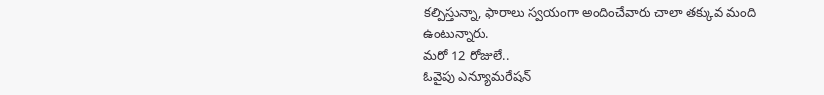కల్పిస్తున్నా, ఫారాలు స్వయంగా అందించేవారు చాలా తక్కువ మంది ఉంటున్నారు.
మరో 12 రోజులే..
ఓవైపు ఎన్యూమరేషన్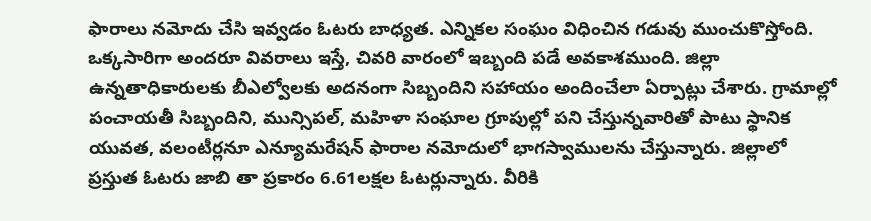ఫారాలు నమోదు చేసి ఇవ్వడం ఓటరు బాధ్యత. ఎన్నికల సంఘం విధించిన గడువు ముంచుకొస్తోంది. ఒక్కసారిగా అందరూ వివరాలు ఇస్తే, చివరి వారంలో ఇబ్బంది పడే అవకాశముంది. జిల్లా ఉన్నతాధికారులకు బీఎల్వోలకు అదనంగా సిబ్బందిని సహాయం అందించేలా ఏర్పాట్లు చేశారు. గ్రామాల్లో పంచాయతీ సిబ్బందిని, మున్సిపల్, మహిళా సంఘాల గ్రూపుల్లో పని చేస్తున్నవారితో పాటు స్థానిక యువత, వలంటీర్లనూ ఎన్యూమరేషన్ ఫారాల నమోదులో భాగస్వాములను చేస్తున్నారు. జిల్లాలో ప్రస్తుత ఓటరు జాబి తా ప్రకారం 6.61లక్షల ఓటర్లున్నారు. వీరికి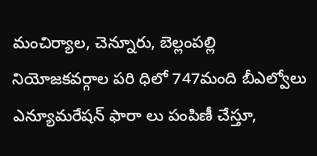మంచిర్యాల, చెన్నూరు, బెల్లంపల్లి నియోజకవర్గాల పరి ధిలో 747మంది బీఎల్వోలు ఎన్యూమరేషన్ ఫారా లు పంపిణీ చేస్తూ,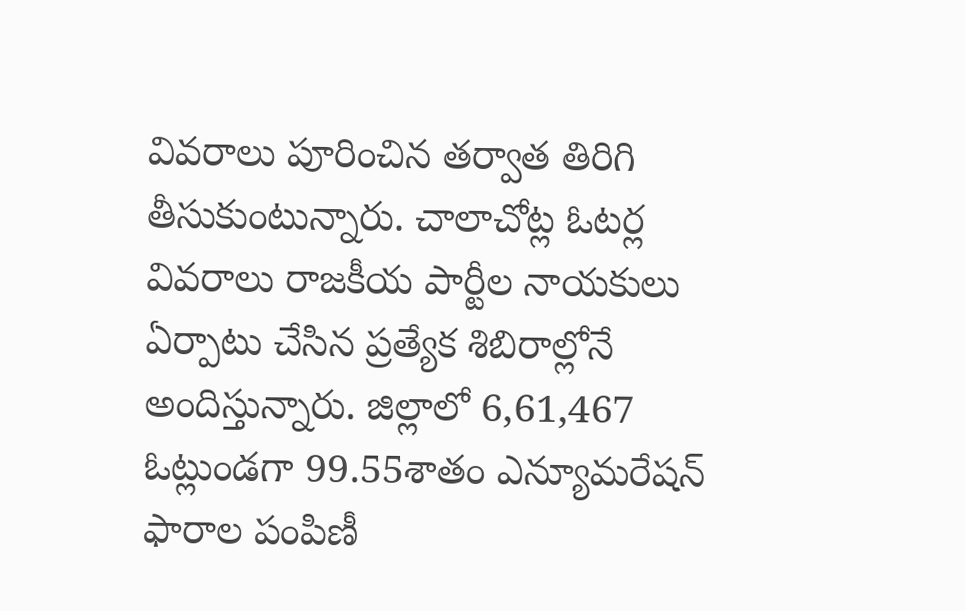వివరాలు పూరించిన తర్వాత తిరిగి తీసుకుంటున్నారు. చాలాచోట్ల ఓటర్ల వివరాలు రాజకీయ పార్టీల నాయకులు ఏర్పాటు చేసిన ప్రత్యేక శిబిరాల్లోనే అందిస్తున్నారు. జిల్లాలో 6,61,467 ఓట్లుండగా 99.55శాతం ఎన్యూమరేషన్ ఫారాల పంపిణీ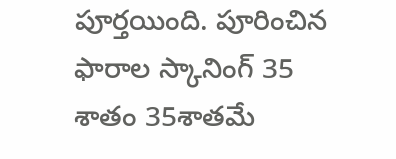పూర్తయింది. పూరించిన ఫారాల స్కానింగ్ 35 శాతం 35శాతమే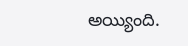అయ్యింది.